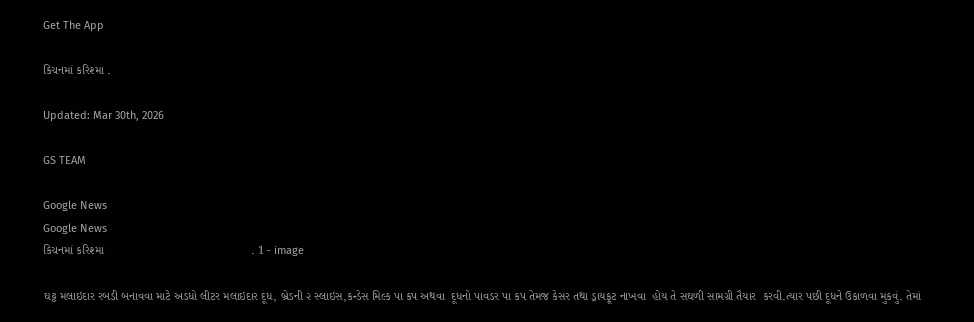Get The App

કિચનમાં કરિશ્મા .

Updated: Mar 30th, 2026

GS TEAM

Google News
Google News
કિચનમાં કરિશ્મા                                             . 1 - image

ઘટ્ટ મલાઇદાર રબડી બનાવવા માટે અડધો લીટર મલાઇદાર દૂધ, બ્રેડની ૨ સ્લાઇસ,કન્ડેસ મિલ્ક પા કપ અથવા  દૂધનો પાવડર પા કપ તેમજ કેસર તથા ડ્રાયફૂટ નાખવા  હોય તે સઘળી સામગ્રી તૈયાર  કરવી.ત્યાર પછી દૂધને ઉકાળવા મુકવું. તેમાં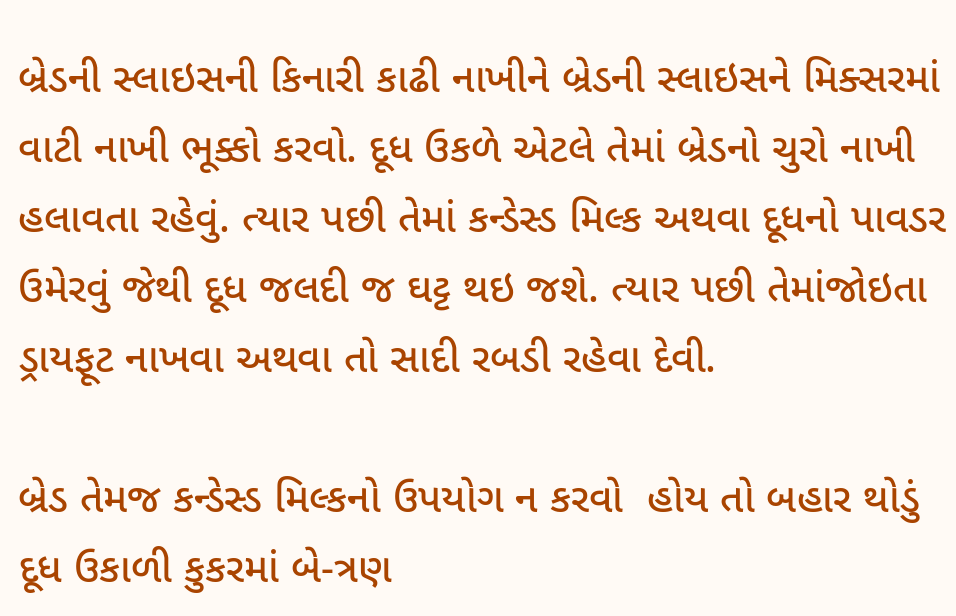બ્રેડની સ્લાઇસની કિનારી કાઢી નાખીને બ્રેડની સ્લાઇસને મિક્સરમાં વાટી નાખી ભૂક્કો કરવો. દૂધ ઉકળે એટલે તેમાં બ્રેડનો ચુરો નાખી હલાવતા રહેવું. ત્યાર પછી તેમાં કન્ડેસ્ડ મિલ્ક અથવા દૂધનો પાવડર  ઉમેરવું જેથી દૂધ જલદી જ ઘટ્ટ થઇ જશે. ત્યાર પછી તેમાંજોઇતા ડ્રાયફૂટ નાખવા અથવા તો સાદી રબડી રહેવા દેવી.

બ્રેડ તેમજ કન્ડેસ્ડ મિલ્કનો ઉપયોગ ન કરવો  હોય તો બહાર થોડું દૂધ ઉકાળી કુકરમાં બે-ત્રણ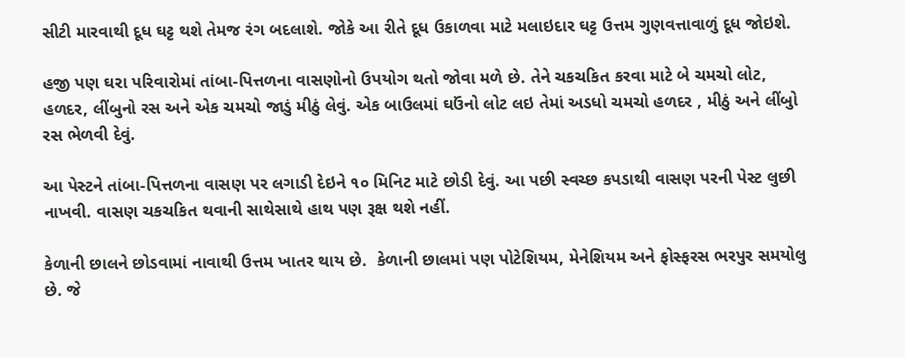સીટી મારવાથી દૂધ ઘટ્ટ થશે તેમજ રંગ બદલાશે. જોકે આ રીતે દૂધ ઉકાળવા માટે મલાઇદાર ઘટ્ટ ઉત્તમ ગુણવત્તાવાળું દૂધ જોઇશે.

હજી પણ ઘરા પરિવારોમાં તાંબા-પિત્તળના વાસણોનો ઉપયોગ થતો જોવા મળે છે. તેને ચકચકિત કરવા માટે બે ચમચો લોટ, હળદર, લીંબુનો રસ અને એક ચમચો જાડું મીઠું લેવું. એક બાઉલમાં ઘઉંનો લોટ લઇ તેમાં અડધો ચમચો હળદર , મીઠું અને લીંબુો રસ ભેળવી દેવું.

આ પેસ્ટને તાંબા-પિત્તળના વાસણ પર લગાડી દેઇને ૧૦ મિનિટ માટે છોડી દેવું. આ પછી સ્વચ્છ કપડાથી વાસણ પરની પેસ્ટ લુછી નાખવી. વાસણ ચકચકિત થવાની સાથેસાથે હાથ પણ રૂક્ષ થશે નહીં.

કેળાની છાલને છોડવામાં નાવાથી ઉત્તમ ખાતર થાય છે.  કેળાની છાલમાં પણ પોટેશિયમ, મેનેશિયમ અને ફોસ્ફરસ ભરપુર સમયોલુ છે. જે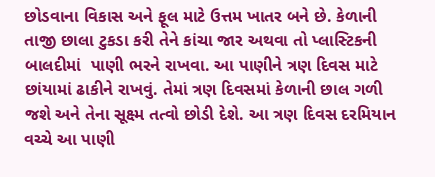છોડવાના વિકાસ અને ફૂલ માટે ઉત્તમ ખાતર બને છે. કેળાની તાજી છાલા ટુકડા કરી તેને કાંચા જાર અથવા તો પ્લાસ્ટિકની બાલદીમાં  પાણી ભરને રાખવા. આ પાણીને ત્રણ દિવસ માટે છાંયામાં ઢાકીને રાખવું. તેમાં ત્રણ દિવસમાં કેળાની છાલ ગળી જશે અને તેના સૂક્ષ્મ તત્વો છોડી દેશે. આ ત્રણ દિવસ દરમિયાન વચ્ચે આ પાણી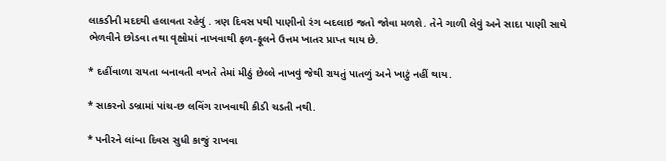લાકડીની મદદથી હલાવતા રહેવું . ત્રણ દિવસ પથી પાણીનો રંગ બદલાઇ જતો જોવા મળશે. તેને ગાળી લેવું અને સાદા પાણી સાથે ભેળવીને છોડવા તથા વૃક્ષોમાં નાખવાથી ફળ-ફૂલને ઉત્તમ ખાતર પ્રાપ્ત થાય છે.

* દહીંવાળા રાયતા બનાવતી વખતે તેમાં મીઠું છેલ્લે નાખવું જેથી રાયતું પાતળું અને ખાટું નહીં થાય.

* સાકરનો ડબ્રામાં પાંચ-છ લવિંગ રાખવાથી કીડી ચડતી નથી.

* પનીરને લાંબા દિવસ સુધી કાજું રાખવા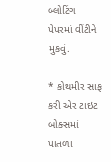બ્લોટિંગ પેપરમાં વીંટીને મુકવું.

* કોથમીર સાફ કરી એર ટાઇટ બોક્સમાં પાતળા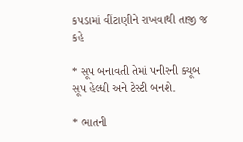કપડામાં વીંટાણીને રાખવાથી તાજી જ કહે

* સૂપ બનાવતી તેમાં પનીરની ક્યૂબ સૂપ હેલ્ધી અને ટેસ્ટી બનશે.

* ભાતની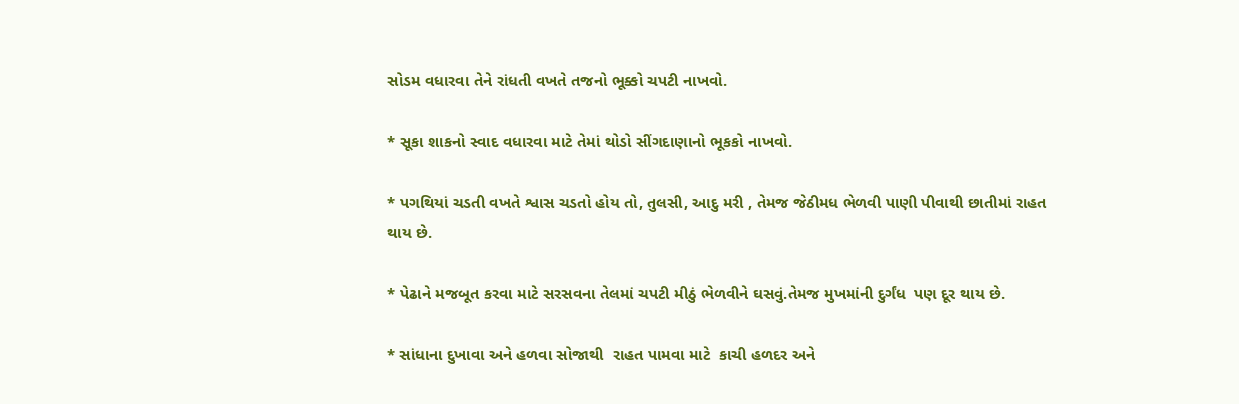સોડમ વધારવા તેને રાંધતી વખતે તજનો ભૂક્કો ચપટી નાખવો.

* સૂકા શાકનો સ્વાદ વધારવા માટે તેમાં થોડો સીંગદાણાનો ભૂકકો નાખવો.

* પગથિયાં ચડતી વખતે શ્વાસ ચડતો હોય તો, તુલસી, આદુ મરી , તેમજ જેઠીમધ ભેળવી પાણી પીવાથી છાતીમાં રાહત થાય છે.

* પેઢાને મજબૂત કરવા માટે સરસવના તેલમાં ચપટી મીઠું ભેળવીને ઘસવું.તેમજ મુખમાંની દુર્ગંધ  પણ દૂર થાય છે.

* સાંધાના દુખાવા અને હળવા સોજાથી  રાહત પામવા માટે  કાચી હળદર અને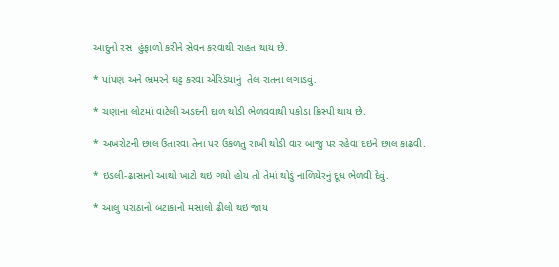આદુનો રસ  હુંફાળો કરીને સેવન કરવાથી રાહત થાય છે.

* પાંપણ અને ભ્રમરને ઘટ્ટ કરવા એરિડંયાનું  તેલ રાતના લગાડવું.

* ચણાના લોટમાં વાટેલી અડદની દાળ થોડી ભેળવવાથી પકોડા ક્રિસ્પી થાય છે.

* અખરોટની છાલ ઉતારવા તેના પર ઉકળતુ રાખી થોડી વાર બાજુ પર રહેવા દઇને છાલ કાઢવી.

* ઇડલી-ઢાસાનો આથો ખાટો થઇ ગયો હોય તો તેમાં થોડું નાળિયેરનું દૂધ ભેળવી દેવું.

* આલુ પરાઠાનો બટાકાનો મસાલો ઢીલો થઇ જાય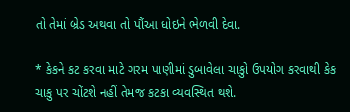તો તેમાં બ્રેડ અથવા તો પૌંઆ ધોઇને ભેળવી દેવા.

* કેકને કટ કરવા માટે ગરમ પાણીમાં ડુબાવેલા ચાકુો ઉપયોગ કરવાથી કેક ચાકુ પર ચોંટશે નહીં તેમજ કટકા વ્યવસ્થિત થશે.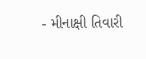- મીનાક્ષી તિવારી